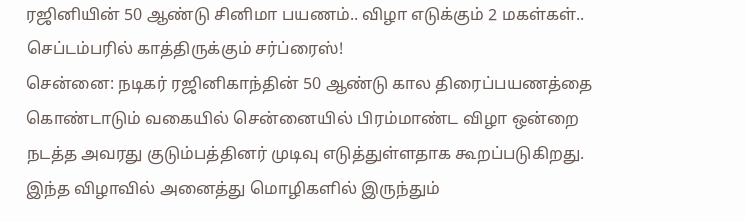ரஜினியின் 50 ஆண்டு சினிமா பயணம்.. விழா எடுக்கும் 2 மகள்கள்.. செப்டம்பரில் காத்திருக்கும் சர்ப்ரைஸ்!
சென்னை: நடிகர் ரஜினிகாந்தின் 50 ஆண்டு கால திரைப்பயணத்தை கொண்டாடும் வகையில் சென்னையில் பிரம்மாண்ட விழா ஒன்றை நடத்த அவரது குடும்பத்தினர் முடிவு எடுத்துள்ளதாக கூறப்படுகிறது. இந்த விழாவில் அனைத்து மொழிகளில் இருந்தும்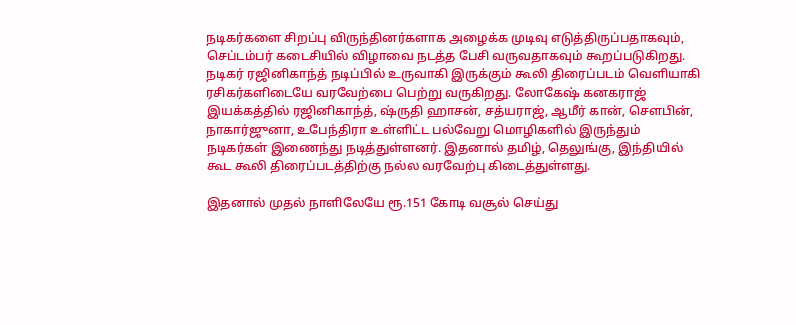நடிகர்களை சிறப்பு விருந்தினர்களாக அழைக்க முடிவு எடுத்திருப்பதாகவும், செப்டம்பர் கடைசியில் விழாவை நடத்த பேசி வருவதாகவும் கூறப்படுகிறது.
நடிகர் ரஜினிகாந்த் நடிப்பில் உருவாகி இருக்கும் கூலி திரைப்படம் வெளியாகி ரசிகர்களிடையே வரவேற்பை பெற்று வருகிறது. லோகேஷ் கனகராஜ் இயக்கத்தில் ரஜினிகாந்த், ஷ்ருதி ஹாசன், சத்யராஜ், ஆமீர் கான், செளபின், நாகார்ஜுனா, உபேந்திரா உள்ளிட்ட பல்வேறு மொழிகளில் இருந்தும் நடிகர்கள் இணைந்து நடித்துள்ளனர். இதனால் தமிழ், தெலுங்கு, இந்தியில் கூட கூலி திரைப்படத்திற்கு நல்ல வரவேற்பு கிடைத்துள்ளது.

இதனால் முதல் நாளிலேயே ரூ.151 கோடி வசூல் செய்து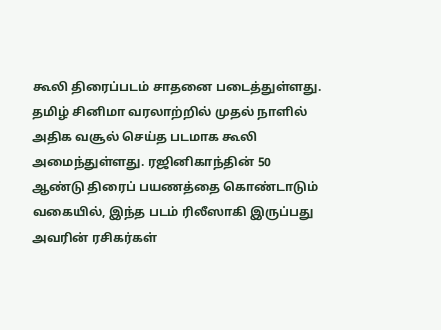கூலி திரைப்படம் சாதனை படைத்துள்ளது. தமிழ் சினிமா வரலாற்றில் முதல் நாளில் அதிக வசூல் செய்த படமாக கூலி அமைந்துள்ளது. ரஜினிகாந்தின் 50 ஆண்டு திரைப் பயணத்தை கொண்டாடும் வகையில், இந்த படம் ரிலீஸாகி இருப்பது அவரின் ரசிகர்கள்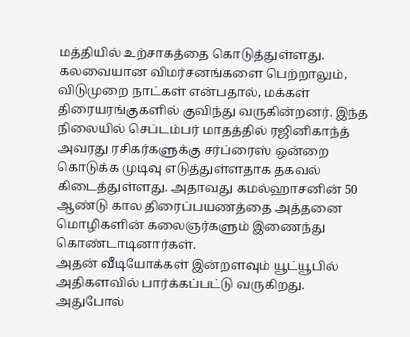மத்தியில் உற்சாகத்தை கொடுத்துள்ளது.
கலவையான விமர்சனங்களை பெற்றாலும், விடுமுறை நாட்கள் என்பதால், மக்கள் திரையரங்குகளில் குவிந்து வருகின்றனர். இந்த நிலையில் செப்டம்பர் மாதத்தில் ரஜினிகாந்த் அவரது ரசிகர்களுக்கு சர்ப்ரைஸ் ஒன்றை கொடுக்க முடிவு எடுத்துள்ளதாக தகவல் கிடைத்துள்ளது. அதாவது கமல்ஹாசனின் 50 ஆண்டு கால திரைப்பயணத்தை அத்தனை மொழிகளின் கலைஞர்களும் இணைந்து கொண்டாடினார்கள்.
அதன் வீடியோக்கள் இன்றளவும் யூட்யூபில் அதிகளவில் பார்க்கப்பட்டு வருகிறது. அதுபோல்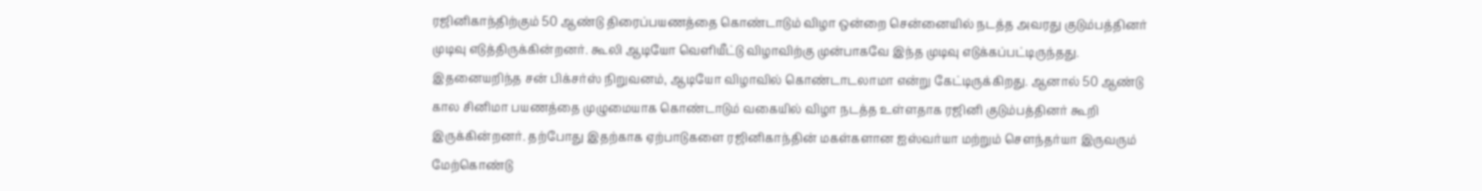ரஜினிகாந்திற்கும் 50 ஆண்டு திரைப்பயணத்தை கொண்டாடும் விழா ஒன்றை சென்னையில் நடத்த அவரது குடும்பத்தினர் முடிவு எடுத்திருக்கின்றனர். கூலி ஆடியோ வெளியீட்டு விழாவிற்கு முன்பாகவே இந்த முடிவு எடுக்கப்பட்டிருந்தது.
இதனையறிந்த சன் பிக்சர்ஸ் நிறுவனம், ஆடியோ விழாவில் கொண்டாடலாமா என்று கேட்டிருக்கிறது. ஆனால் 50 ஆண்டு கால சினிமா பயணத்தை முழுமையாக கொண்டாடும் வகையில் விழா நடத்த உள்ளதாக ரஜினி குடும்பத்தினர் கூறி இருக்கின்றனர். தற்போது இதற்காக ஏற்பாடுகளை ரஜினிகாந்தின் மகள்களான ஐஸ்வர்யா மற்றும் செளந்தர்யா இருவரும் மேற்கொண்டு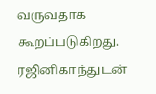வருவதாக கூறப்படுகிறது.
ரஜினிகாந்துடன்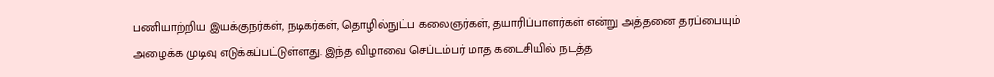பணியாற்றிய இயக்குநர்கள், நடிகர்கள், தொழில்நுட்ப கலைஞர்கள், தயாரிப்பாளர்கள் என்று அத்தனை தரப்பையும் அழைக்க முடிவு எடுக்கப்பட்டுள்ளது. இந்த விழாவை செப்டம்பர் மாத கடைசியில் நடத்த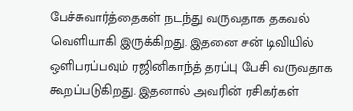பேச்சுவார்த்தைகள் நடந்து வருவதாக தகவல் வெளியாகி இருக்கிறது. இதனை சன் டிவியில் ஒளிபரப்பவும் ரஜினிகாந்த் தரப்பு பேசி வருவதாக கூறப்படுகிறது. இதனால் அவரின் ரசிகர்கள்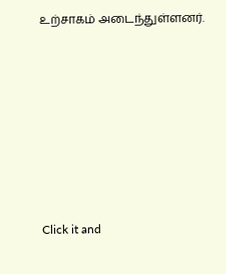உற்சாகம் அடைந்துள்ளனர்.












Click it and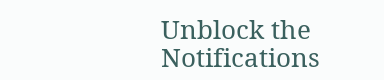Unblock the Notifications